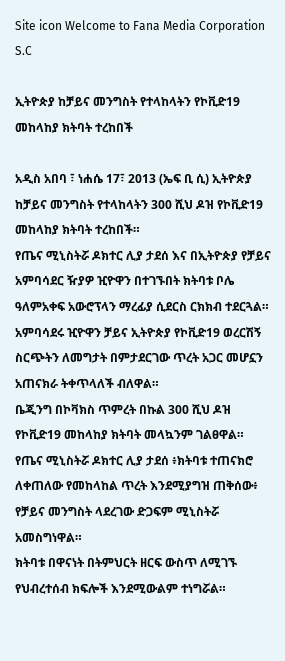Site icon Welcome to Fana Media Corporation S.C

ኢትዮጵያ ከቻይና መንግስት የተላከላትን የኮቪድ19 መከላከያ ክትባት ተረከበች

አዲስ አበባ ፣ ነሐሴ 17፣ 2013 (ኤፍ ቢ ሲ) ኢትዮጵያ ከቻይና መንግስት የተላከላትን 300 ሺህ ዶዝ የኮቪድ19 መከላከያ ክትባት ተረከበች።
የጤና ሚኒስትሯ ዶክተር ሊያ ታደሰ እና በኢትዮጵያ የቻይና አምባሳደር ዥያዎ ዢዮዋን በተገኙበት ክትባቱ ቦሌ ዓለምአቀፍ አውሮፕላን ማረፊያ ሲደርስ ርክክብ ተደርጓል።
አምባሳደሩ ዢዮዋን ቻይና ኢትዮጵያ የኮቪድ19 ወረርሽኝ ስርጭትን ለመግታት በምታደርገው ጥረት አጋር መሆኗን አጠናክራ ትቀጥላለች ብለዋል።
ቤጂንግ በኮቫክስ ጥምረት በኩል 300 ሺህ ዶዝ የኮቪድ19 መከላከያ ክትባት መላኳንም ገልፀዋል።
የጤና ሚኒስትሯ ዶክተር ሊያ ታደሰ ፥ክትባቱ ተጠናክሮ ለቀጠለው የመከላከል ጥረት እንደሚያግዝ ጠቅሰው፥ የቻይና መንግስት ላደረገው ድጋፍም ሚኒስትሯ አመስግነዋል።
ክትባቱ በዋናነት በትምህርት ዘርፍ ውስጥ ለሚገኙ የህብረተሰብ ክፍሎች እንደሚውልም ተነግሯል።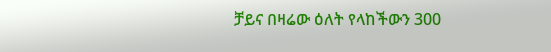ቻይና በዛሬው ዕለት የላከችውን 300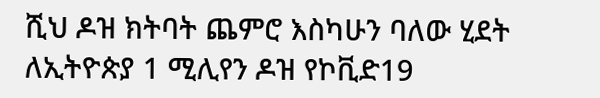ሺህ ዶዝ ክትባት ጨምሮ እስካሁን ባለው ሂደት ለኢትዮጵያ 1 ሚሊየን ዶዝ የኮቪድ19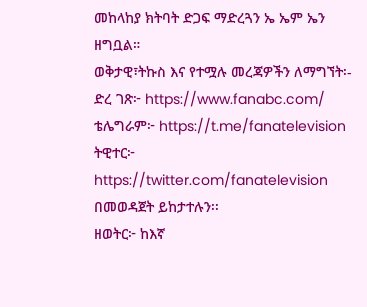መከላከያ ክትባት ድጋፍ ማድረጓን ኤ ኤም ኤን ዘግቧል።
ወቅታዊ፣ትኩስ እና የተሟሉ መረጃዎችን ለማግኘት፡-
ድረ ገጽ፦ https://www.fanabc.com/
ቴሌግራም፦ https://t.me/fanatelevision
ትዊተር፦ https://twitter.com/fanatelevision በመወዳጀት ይከታተሉን፡፡
ዘወትር፦ ከእኛ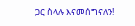ጋር ስላሉ እናመሰግናለን!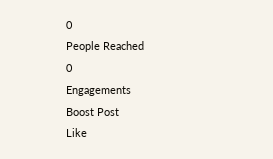0
People Reached
0
Engagements
Boost Post
Like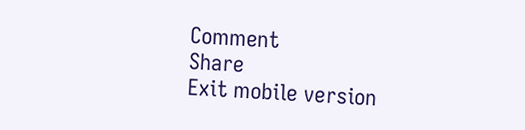Comment
Share
Exit mobile version